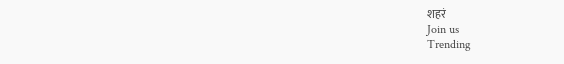शहरं
Join us
Trending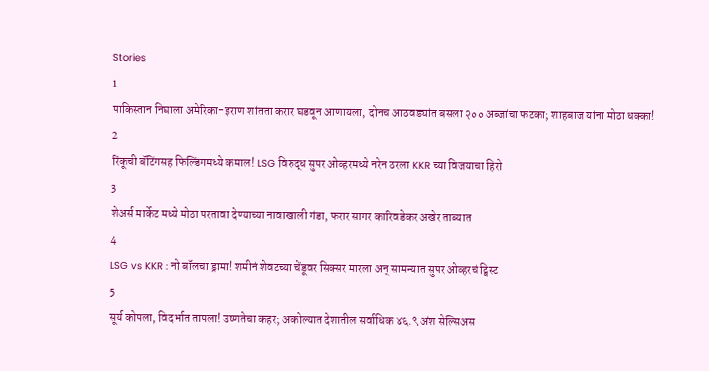Stories
1
पाकिस्तान निघाला अमेरिका-इराण शांतता करार घडवून आणायला, दोनच आठवड्यांत बसला २०० अब्जांचा फटका; शाहबाज यांना मोठा धक्का!
2
रिंकूची बॅटिंगसह फिल्डिंगमध्ये कमाल! LSG विरुद्ध सुपर ओव्हरमध्ये नरेन ठरला KKR च्या विजयाचा हिरो
3
शेअर्स मार्केट मध्ये मोठा परतावा देण्याच्या नावाखाली गंडा, फरार सागर कारिवडेकर अखेर ताब्यात
4
LSG vs KKR : नो बॉलचा ड्रामा! शमीनं शेवटच्या चेंडूवर सिक्सर मारला अन् सामन्यात सुपर ओव्हरचं ट्विस्ट
5
सूर्य कोपला, विदर्भात तापला! उष्णतेचा कहर; अकोल्यात देशातील सर्वाधिक ४६.९ अंश सेल्सिअस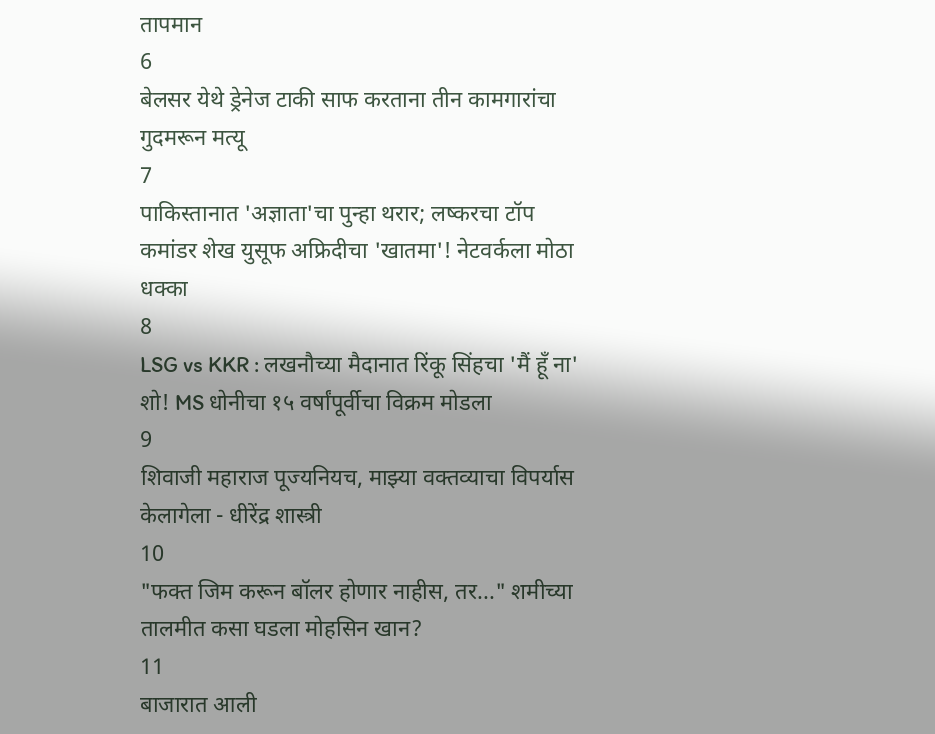तापमान
6
बेलसर येथे ड्रेनेज टाकी साफ करताना तीन कामगारांचा गुदमरून मत्यू
7
पाकिस्तानात 'अज्ञाता'चा पुन्हा थरार; लष्करचा टॉप कमांडर शेख युसूफ अफ्रिदीचा 'खातमा'! नेटवर्कला मोठा धक्का
8
LSG vs KKR : लखनौच्या मैदानात रिंकू सिंहचा 'मैं हूँ ना' शो! MS धोनीचा १५ वर्षांपूर्वीचा विक्रम मोडला
9
शिवाजी महाराज पूज्यनियच, माझ्या वक्तव्याचा विपर्यास केलागेला - धीरेंद्र शास्त्री
10
"फक्त जिम करून बॉलर होणार नाहीस, तर..." शमीच्या तालमीत कसा घडला मोहसिन खान?
11
बाजारात आली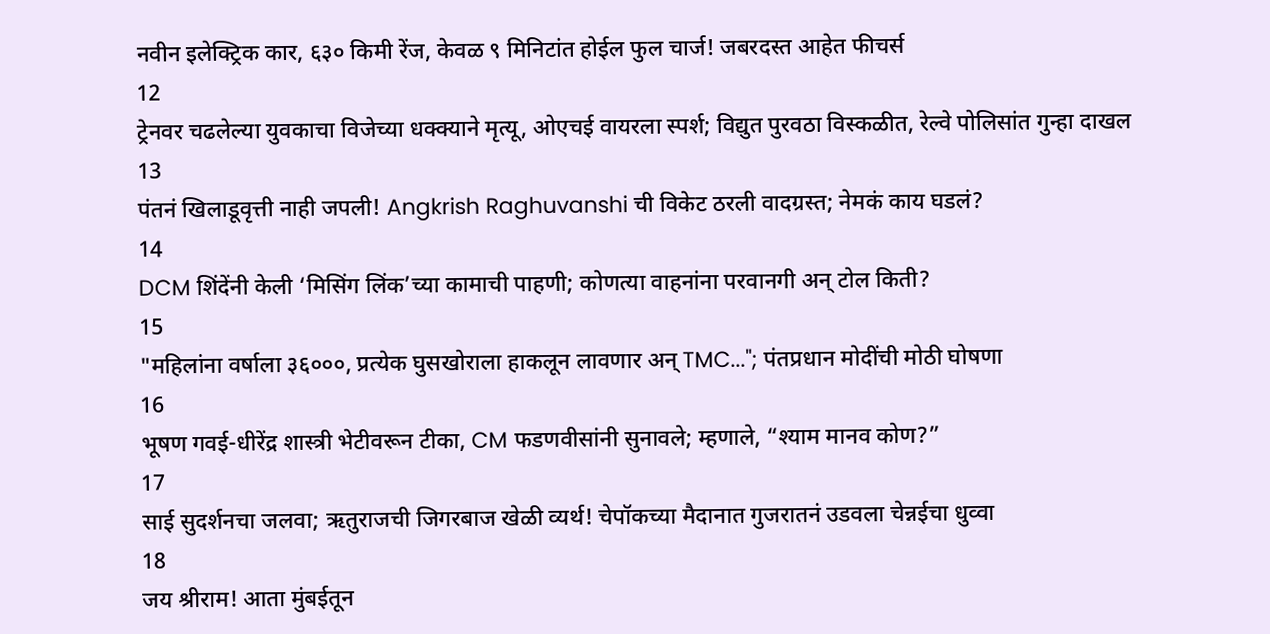नवीन इलेक्ट्रिक कार, ६३० किमी रेंज, केवळ ९ मिनिटांत होईल फुल चार्ज! जबरदस्त आहेत फीचर्स
12
ट्रेनवर चढलेल्या युवकाचा विजेच्या धक्क्याने मृत्यू, ओएचई वायरला स्पर्श; विद्युत पुरवठा विस्कळीत, रेल्वे पोलिसांत गुन्हा दाखल
13
पंतनं खिलाडूवृत्ती नाही जपली! Angkrish Raghuvanshi ची विकेट ठरली वादग्रस्त; नेमकं काय घडलं?
14
DCM शिंदेंनी केली ‘मिसिंग लिंक’च्या कामाची पाहणी; कोणत्या वाहनांना परवानगी अन् टोल किती?
15
"महिलांना वर्षाला ३६०००, प्रत्येक घुसखोराला हाकलून लावणार अन् TMC..."; पंतप्रधान मोदींची मोठी घोषणा
16
भूषण गवई-धीरेंद्र शास्त्री भेटीवरून टीका, CM फडणवीसांनी सुनावले; म्हणाले, “श्याम मानव कोण?”
17
साई सुदर्शनचा जलवा; ऋतुराजची जिगरबाज खेळी व्यर्थ! चेपॉकच्या मैदानात गुजरातनं उडवला चेन्नईचा धुव्वा
18
जय श्रीराम! आता मुंबईतून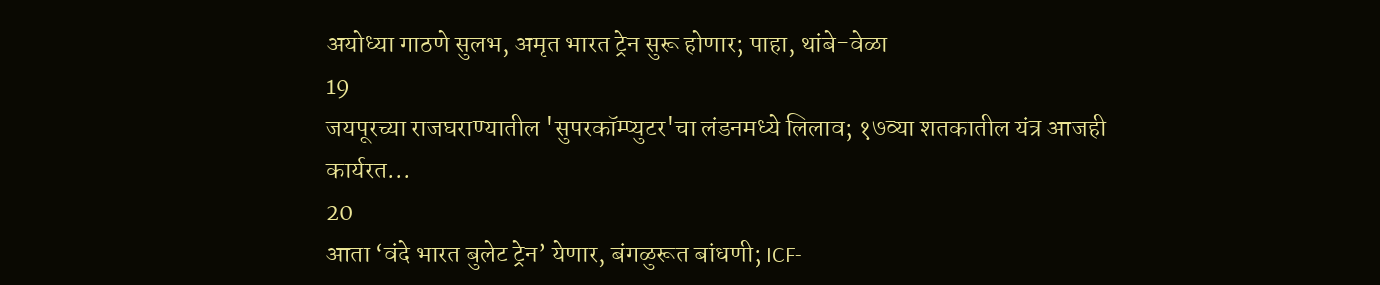अयोध्या गाठणे सुलभ, अमृत भारत ट्रेन सुरू होणार; पाहा, थांबे-वेळा
19
जयपूरच्या राजघराण्यातील 'सुपरकॉम्प्युटर'चा लंडनमध्ये लिलाव; १७व्या शतकातील यंत्र आजही कार्यरत...
20
आता ‘वंदे भारत बुलेट ट्रेन’ येणार, बंगळुरूत बांधणी; ICF-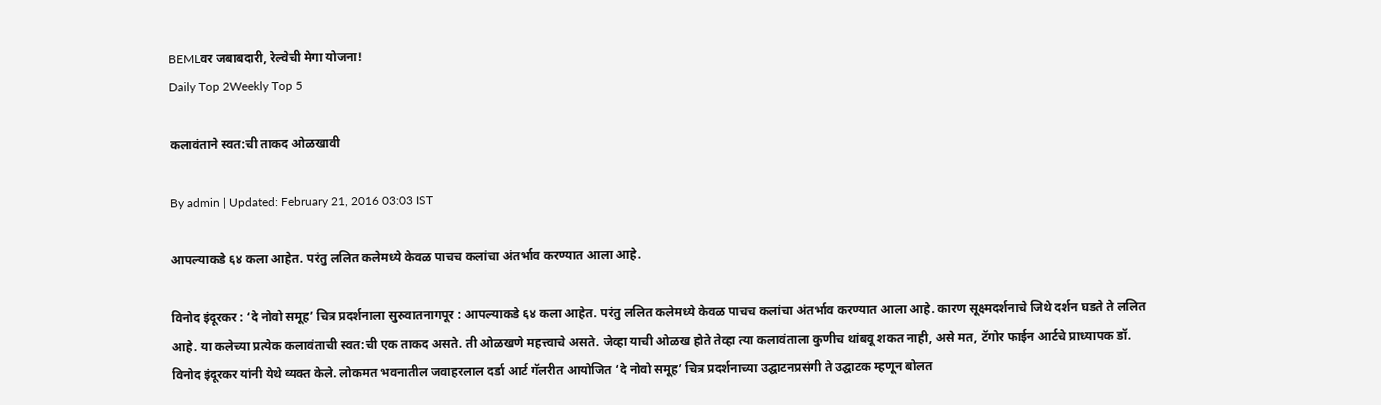BEMLवर जबाबदारी, रेल्वेची मेगा योजना!
Daily Top 2Weekly Top 5

कलावंताने स्वत:ची ताकद ओळखावी

By admin | Updated: February 21, 2016 03:03 IST

आपल्याकडे ६४ कला आहेत. परंतु ललित कलेमध्ये केवळ पाचच कलांचा अंतर्भाव करण्यात आला आहे.

विनोद इंदूरकर : ‘दे नोवो समूह’ चित्र प्रदर्शनाला सुरुवातनागपूर : आपल्याकडे ६४ कला आहेत. परंतु ललित कलेमध्ये केवळ पाचच कलांचा अंतर्भाव करण्यात आला आहे. कारण सूक्ष्मदर्शनाचे जिथे दर्शन घडते ते ललित आहे. या कलेच्या प्रत्येक कलावंताची स्वत:ची एक ताकद असते. ती ओळखणे महत्त्वाचे असते. जेव्हा याची ओळख होते तेव्हा त्या कलावंताला कुणीच थांबवू शकत नाही, असे मत, टॅगोर फाईन आर्टचे प्राध्यापक डॉ. विनोद इंदूरकर यांनी येथे व्यक्त केले. लोकमत भवनातील जवाहरलाल दर्डा आर्ट गॅलरीत आयोजित ‘दे नोवो समूह’ चित्र प्रदर्शनाच्या उद्घाटनप्रसंगी ते उद्घाटक म्हणून बोलत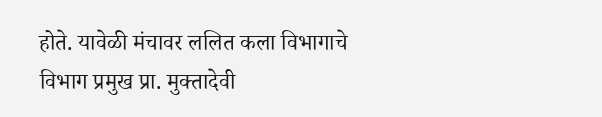होते. यावेळी मंचावर ललित कला विभागाचे विभाग प्रमुख प्रा. मुक्तादेवी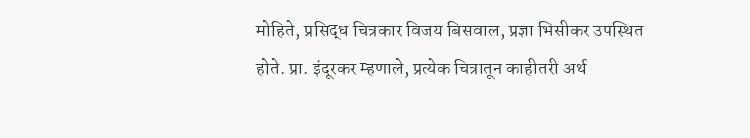मोहिते, प्रसिद्ध चित्रकार विजय बिसवाल, प्रज्ञा भिसीकर उपस्थित होते. प्रा. इंदूरकर म्हणाले, प्रत्येक चित्रातून काहीतरी अर्थ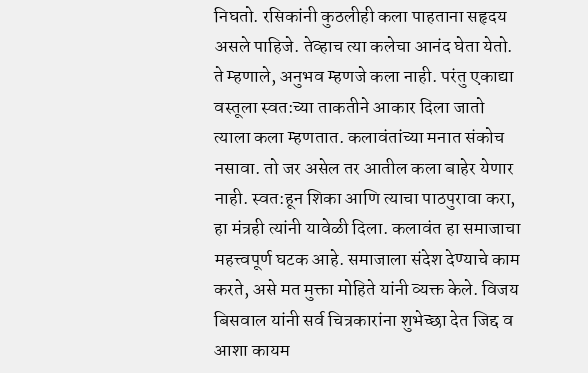निघतो. रसिकांनी कुठलीही कला पाहताना सहृदय असले पाहिजे. तेव्हाच त्या कलेचा आनंद घेता येतो. ते म्हणाले, अनुभव म्हणजे कला नाही. परंतु एकाद्या वस्तूला स्वत:च्या ताकतीने आकार दिला जातो त्याला कला म्हणतात. कलावंतांच्या मनात संकोच नसावा. तो जर असेल तर आतील कला बाहेर येणार नाही. स्वत:हून शिका आणि त्याचा पाठपुरावा करा, हा मंत्रही त्यांनी यावेळी दिला. कलावंत हा समाजाचा महत्त्वपूर्ण घटक आहे. समाजाला संदेश देण्याचे काम करते, असे मत मुक्ता मोहिते यांनी व्यक्त केले. विजय बिसवाल यांनी सर्व चित्रकारांना शुभेच्छा देत जिद्द व आशा कायम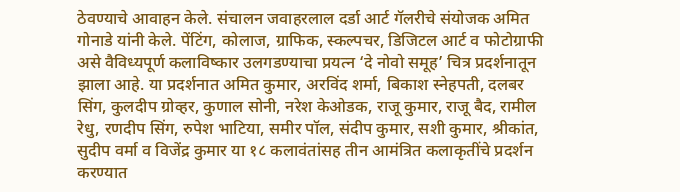ठेवण्याचे आवाहन केले. संचालन जवाहरलाल दर्डा आर्ट गॅलरीचे संयोजक अमित गोनाडे यांनी केले. पेंटिंग, कोलाज, ग्राफिक, स्कल्पचर, डिजिटल आर्ट व फोटोग्राफी असे वैविध्यपूर्ण कलाविष्कार उलगडण्याचा प्रयत्न ‘दे नोवो समूह’ चित्र प्रदर्शनातून झाला आहे. या प्रदर्शनात अमित कुमार, अरविंद शर्मा, बिकाश स्नेहपती, दलबर सिंग, कुलदीप ग्रोव्हर, कुणाल सोनी, नरेश केओडक, राजू कुमार, राजू बैद, रामील रेधु, रणदीप सिंग, रुपेश भाटिया, समीर पॉल, संदीप कुमार, सशी कुमार, श्रीकांत, सुदीप वर्मा व विजेंद्र कुमार या १८ कलावंतांसह तीन आमंत्रित कलाकृतींचे प्रदर्शन करण्यात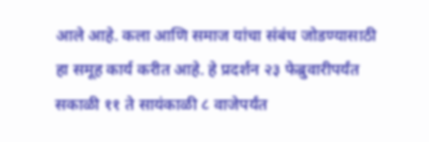आले आहे. कला आणि समाज यांचा संबंध जोडण्यासाठी हा समूह कार्य करीत आहे. हे प्रदर्शन २३ फेब्रुवारीपर्यंत सकाळी ११ ते सायंकाळी ८ वाजेपर्यंत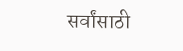सर्वांसाठी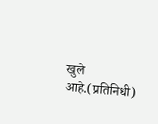खुले आहे.(प्रतिनिधी)